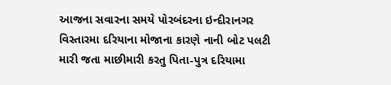આજના સવારના સમયે પોરબંદરના ઇન્દીરાનગર વિસ્તારમા દરિયાના મોજાના કારણે નાની બોટ પલટી મારી જતા માછીમારી કરતુ પિતા-પુત્ર દરિયામા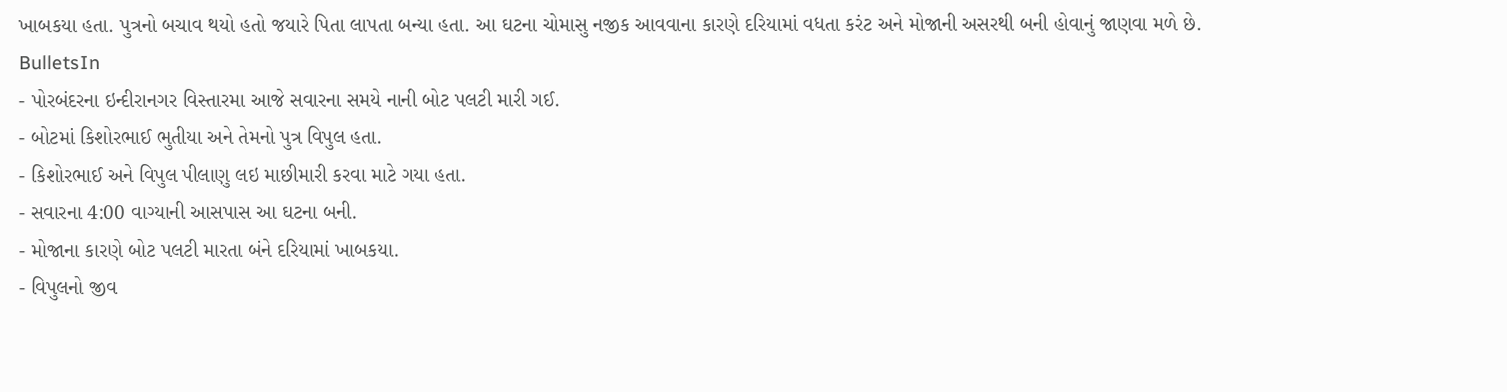ખાબકયા હતા. પુત્રનો બચાવ થયો હતો જયારે પિતા લાપતા બન્યા હતા. આ ઘટના ચોમાસુ નજીક આવવાના કારણે દરિયામાં વધતા કરંટ અને મોજાની અસરથી બની હોવાનું જાણવા મળે છે.
BulletsIn
- પોરબંદરના ઇન્દીરાનગર વિસ્તારમા આજે સવારના સમયે નાની બોટ પલટી મારી ગઈ.
- બોટમાં કિશોરભાઈ ભુતીયા અને તેમનો પુત્ર વિપુલ હતા.
- કિશોરભાઈ અને વિપુલ પીલાણુ લઇ માછીમારી કરવા માટે ગયા હતા.
- સવારના 4:00 વાગ્યાની આસપાસ આ ઘટના બની.
- મોજાના કારણે બોટ પલટી મારતા બંને દરિયામાં ખાબકયા.
- વિપુલનો જીવ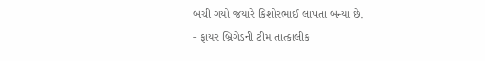બચી ગયો જયારે કિશોરભાઈ લાપતા બન્યા છે.
- ફાયર બ્રિગેડની ટીમ તાત્કાલીક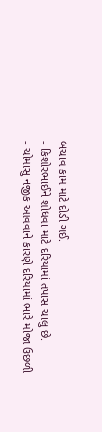બચાવ કામ માટે દોડી ગઈ.
- કિશોરભાઈને શોધવા માટે દરિયામાં તપાસ ચાલુ છે.
- ચોમાસુ નજીક આવવાને કારણે દરિયામાં ભારે મોજા ઉછળી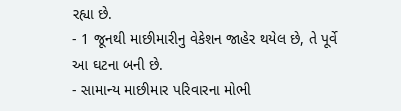રહ્યા છે.
- 1 જૂનથી માછીમારીનુ વેકેશન જાહેર થયેલ છે, તે પૂર્વે આ ઘટના બની છે.
- સામાન્ય માછીમાર પરિવારના મોભી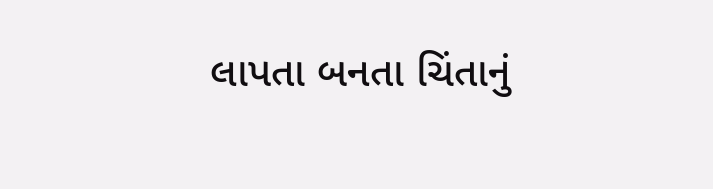લાપતા બનતા ચિંતાનું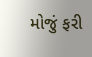મોજું ફરી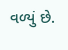વળ્યું છે.